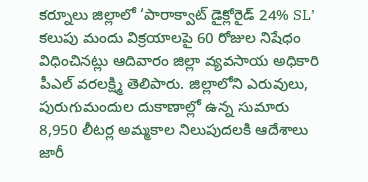కర్నూలు జిల్లాలో ‘పారాక్వాట్ డైక్లోరైడ్ 24% SL’ కలుపు మందు విక్రయాలపై 60 రోజుల నిషేధం విధించినట్లు ఆదివారం జిల్లా వ్యవసాయ అధికారి పీఎల్ వరలక్ష్మి తెలిపారు. జిల్లాలోని ఎరువులు, పురుగుమందుల దుకాణాల్లో ఉన్న సుమారు 8,950 లీటర్ల అమ్మకాల నిలుపుదలకి ఆదేశాలు జారీ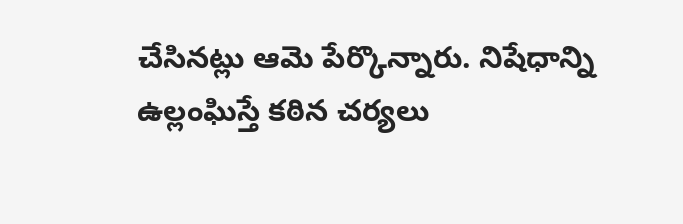చేసినట్లు ఆమె పేర్కొన్నారు. నిషేధాన్ని ఉల్లంఘిస్తే కఠిన చర్యలు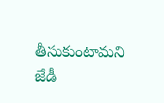తీసుకుంటామని జేడీ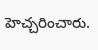హెచ్చరించారు.